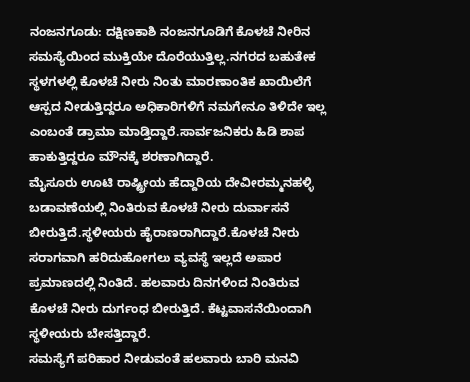ನಂಜನಗೂಡು: ದಕ್ಷಿಣಕಾಶಿ ನಂಜನಗೂಡಿಗೆ ಕೊಳಚೆ ನೀರಿನ ಸಮಸ್ಯೆಯಿಂದ ಮುಕ್ತಿಯೇ ದೊರೆಯುತ್ತಿಲ್ಲ.ನಗರದ ಬಹುತೇಕ ಸ್ಥಳಗಳಲ್ಲಿ ಕೊಳಚೆ ನೀರು ನಿಂತು ಮಾರಣಾಂತಿಕ ಖಾಯಿಲೆಗೆ ಆಸ್ಪದ ನೀಡುತ್ತಿದ್ದರೂ ಅಧಿಕಾರಿಗಳಿಗೆ ನಮಗೇನೂ ತಿಳಿದೇ ಇಲ್ಲ ಎಂಬಂತೆ ಡ್ರಾಮಾ ಮಾಡ್ತಿದ್ದಾರೆ.ಸಾರ್ವಜನಿಕರು ಹಿಡಿ ಶಾಪ ಹಾಕುತ್ತಿದ್ದರೂ ಮೌನಕ್ಕೆ ಶರಣಾಗಿದ್ದಾರೆ.
ಮೈಸೂರು ಊಟಿ ರಾಷ್ಟ್ರೀಯ ಹೆದ್ದಾರಿಯ ದೇವೀರಮ್ಮನಹಳ್ಳಿ ಬಡಾವಣೆಯಲ್ಲಿ ನಿಂತಿರುವ ಕೊಳಚೆ ನೀರು ದುರ್ವಾಸನೆ ಬೀರುತ್ತಿದೆ.ಸ್ಥಳೀಯರು ಹೈರಾಣರಾಗಿದ್ದಾರೆ.ಕೊಳಚೆ ನೀರು ಸರಾಗವಾಗಿ ಹರಿದುಹೋಗಲು ವ್ಯವಸ್ಥೆ ಇಲ್ಲದೆ ಅಪಾರ ಪ್ರಮಾಣದಲ್ಲಿ ನಿಂತಿದೆ. ಹಲವಾರು ದಿನಗಳಿಂದ ನಿಂತಿರುವ ಕೊಳಚೆ ನೀರು ದುರ್ಗಂಧ ಬೀರುತ್ತಿದೆ. ಕೆಟ್ಟವಾಸನೆಯಿಂದಾಗಿ ಸ್ಥಳೀಯರು ಬೇಸತ್ತಿದ್ದಾರೆ.
ಸಮಸ್ಯೆಗೆ ಪರಿಹಾರ ನೀಡುವಂತೆ ಹಲವಾರು ಬಾರಿ ಮನವಿ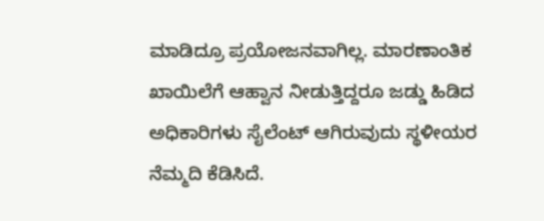ಮಾಡಿದ್ರೂ ಪ್ರಯೋಜನವಾಗಿಲ್ಲ. ಮಾರಣಾಂತಿಕ ಖಾಯಿಲೆಗೆ ಆಹ್ವಾನ ನೀಡುತ್ತಿದ್ದರೂ ಜಡ್ಡು ಹಿಡಿದ ಅಧಿಕಾರಿಗಳು ಸೈಲೆಂಟ್ ಆಗಿರುವುದು ಸ್ಥಳೀಯರ ನೆಮ್ಮದಿ ಕೆಡಿಸಿದೆ.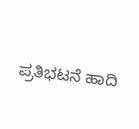ಪ್ರತಿಭಟನೆ ಹಾದಿ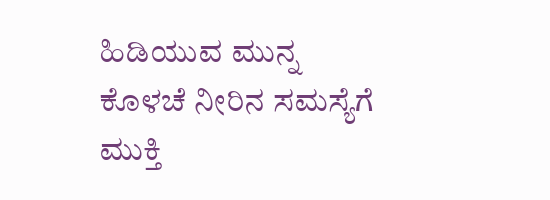ಹಿಡಿಯುವ ಮುನ್ನ ಕೊಳಚೆ ನೀರಿನ ಸಮಸ್ಯೆಗೆ ಮುಕ್ತಿ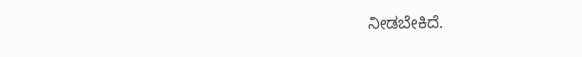ನೀಡಬೇಕಿದೆ.